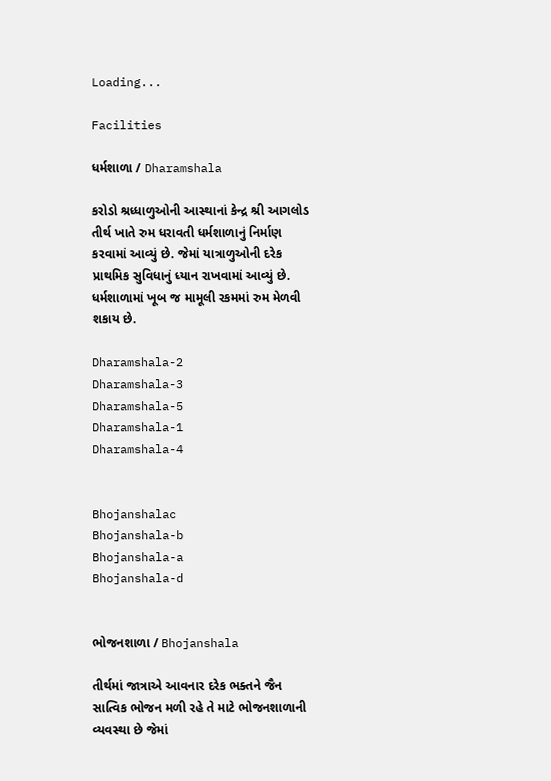Loading...

Facilities

ધર્મશાળા / Dharamshala

કરોડો શ્રધ્ધાળુઓની આસ્થાનાં કેન્દ્ર શ્રી આગલોડ તીર્થ ખાતે રુમ ધરાવતી ધર્મશાળાનું નિર્માણ કરવામાં આવ્યું છે. જેમાં યાત્રાળુઓની દરેક પ્રાથમિક સુવિધાનું ધ્યાન રાખવામાં આવ્યું છે. ધર્મશાળામાં ખૂબ જ મામૂલી રકમમાં રુમ મેળવી શકાય છે.

Dharamshala-2
Dharamshala-3
Dharamshala-5
Dharamshala-1
Dharamshala-4


Bhojanshalac
Bhojanshala-b
Bhojanshala-a
Bhojanshala-d


ભોજનશાળા / Bhojanshala

તીર્થમાં જાત્રાએ આવનાર દરેક ભક્તને જૈન સાત્વિક ભોજન મળી રહે તે માટે ભોજનશાળાની વ્યવસ્થા છે જેમાં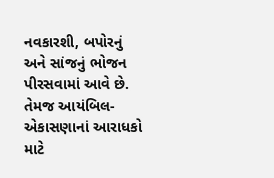નવકારશી, બપોરનું અને સાંજનું ભોજન પીરસવામાં આવે છે. તેમજ આયંબિલ-એકાસણાનાં આરાધકો માટે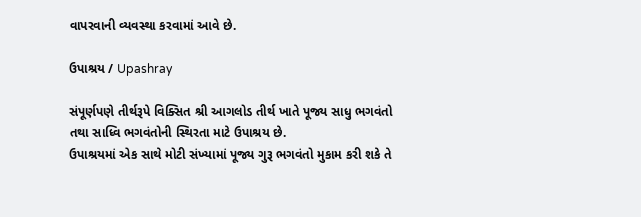વાપરવાની વ્યવસ્થા કરવામાં આવે છે.

ઉપાશ્રય / Upashray

સંપૂર્ણપણે તીર્થરૂપે વિક્સિત શ્રી આગલોડ તીર્થ ખાતે પૂજ્ય સાધુ ભગવંતો તથા સાધ્વિ ભગવંતોની સ્થિરતા માટે ઉપાશ્રય છે.
ઉપાશ્રયમાં એક સાથે મોટી સંખ્યામાં પૂજ્ય ગુરૂ ભગવંતો મુકામ કરી શકે તે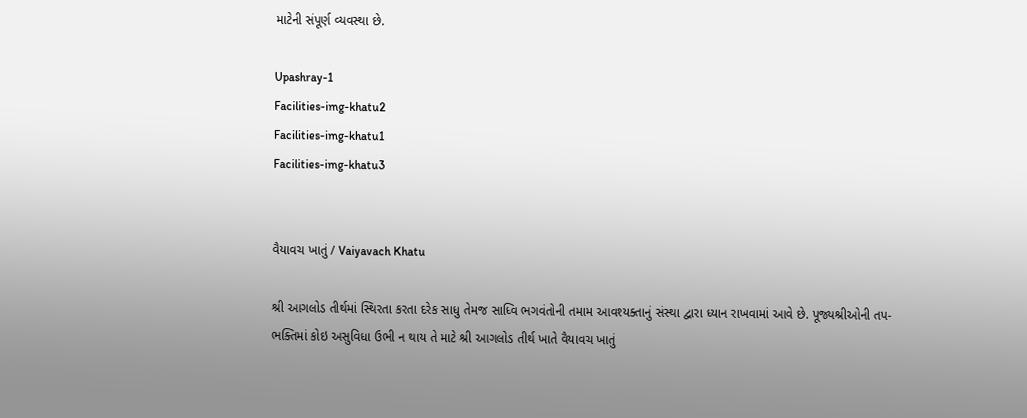માટેની સંપૂર્ણ વ્યવસ્થા છે.

Upashray-1
Facilities-img-khatu2
Facilities-img-khatu1
Facilities-img-khatu3


વૈયાવચ ખાતું / Vaiyavach Khatu

શ્રી આગલોડ તીર્થમાં સ્થિરતા કરતા દરેક સાધુ તેમજ સાધ્વિ ભગવંતોની તમામ આવશ્યક્તાનું સંસ્થા દ્વારા ધ્યાન રાખવામાં આવે છે. પૂજ્યશ્રીઓની તપ-ભક્તિમાં કોઇ અસુવિધા ઉભી ન થાય તે માટે શ્રી આગલોડ તીર્થ ખાતે વૈયાવચ ખાતું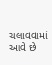ચલાવવામાં આવે છે